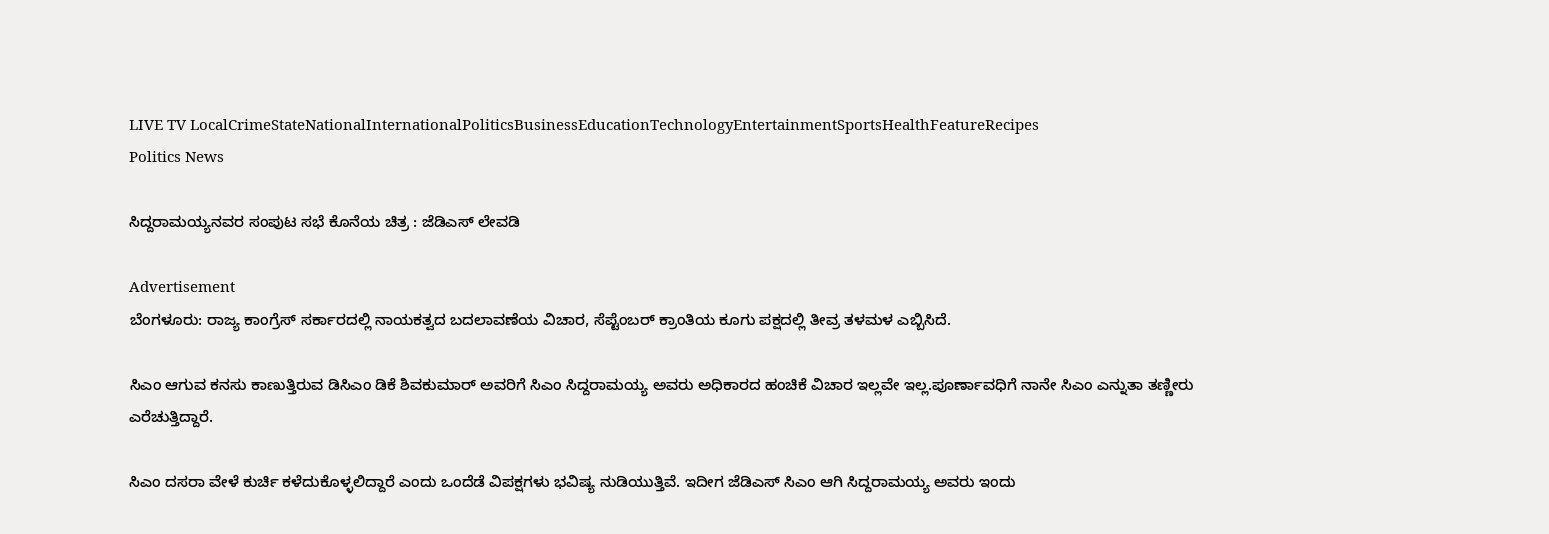LIVE TV LocalCrimeStateNationalInternationalPoliticsBusinessEducationTechnologyEntertainmentSportsHealthFeatureRecipes
Politics News

ಸಿದ್ದರಾಮಯ್ಯನವರ ಸಂಪುಟ ಸಭೆ ಕೊನೆಯ ಚಿತ್ರ : ಜೆಡಿಎಸ್ ಲೇವಡಿ

Advertisement
ಬೆಂಗಳೂರು: ರಾಜ್ಯ ಕಾಂಗ್ರೆಸ್ ಸರ್ಕಾರದಲ್ಲಿ ನಾಯಕತ್ವದ ಬದಲಾವಣೆಯ ವಿಚಾರ, ಸೆಪ್ಟೆಂಬರ್ ಕ್ರಾಂತಿಯ ಕೂಗು ಪಕ್ಷದಲ್ಲಿ ತೀವ್ರ ತಳಮಳ ಎಬ್ಬಿಸಿದೆ.

ಸಿಎಂ ಆಗುವ ಕನಸು ಕಾಣುತ್ತಿರುವ ಡಿಸಿಎಂ ಡಿಕೆ ಶಿವಕುಮಾರ್ ಅವರಿಗೆ ಸಿಎಂ ಸಿದ್ದರಾಮಯ್ಯ ಅವರು ಅಧಿಕಾರದ ಹಂಚಿಕೆ ವಿಚಾರ ಇಲ್ಲವೇ ಇಲ್ಲ.ಪೂರ್ಣಾವಧಿಗೆ ನಾನೇ ಸಿಎಂ ಎನ್ನುತಾ ತಣ್ಣೀರು ಎರೆಚುತ್ತಿದ್ದಾರೆ.

ಸಿಎಂ ದಸರಾ ವೇಳೆ ಕುರ್ಚಿ ಕಳೆದುಕೊಳ್ಳಲಿದ್ದಾರೆ ಎಂದು ಒಂದೆಡೆ ವಿಪಕ್ಷಗಳು ಭವಿಷ್ಯ ನುಡಿಯುತ್ತಿವೆ. ಇದೀಗ ಜೆಡಿಎಸ್ ಸಿಎಂ ಆಗಿ ಸಿದ್ದರಾಮಯ್ಯ ಅವರು ಇಂದು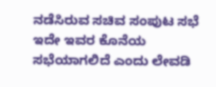ನಡೆಸಿರುವ ಸಚಿವ ಸಂಪುಟ ಸಭೆ ಇದೇ ಇವರ ಕೊನೆಯ ಸಭೆಯಾಗಲಿದೆ ಎಂದು ಲೇವಡಿ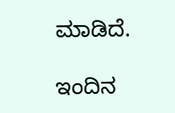ಮಾಡಿದೆ.

ಇಂದಿನ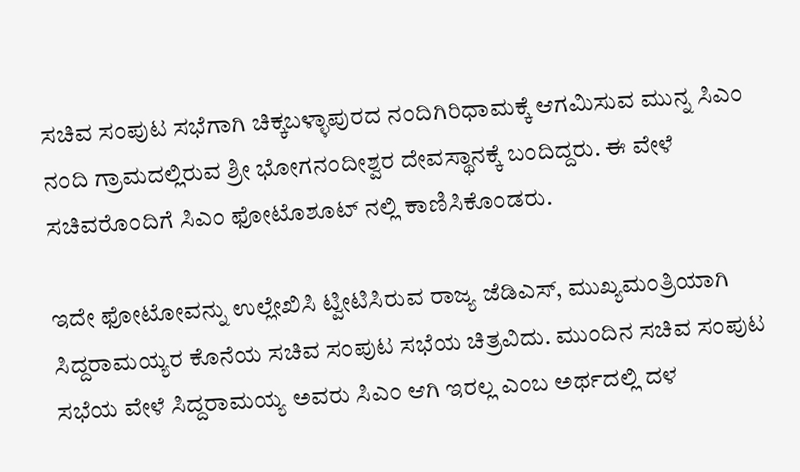ಸಚಿವ ಸಂಪುಟ ಸಭೆಗಾಗಿ ಚಿಕ್ಕಬಳ್ಳಾಪುರದ ನಂದಿಗಿರಿಧಾಮಕ್ಕೆ ಆಗಮಿಸುವ ಮುನ್ನ ಸಿಎಂ ನಂದಿ ಗ್ರಾಮದಲ್ಲಿರುವ ಶ್ರೀ ಭೋಗನಂದೀಶ್ವರ ದೇವಸ್ಥಾನಕ್ಕೆ ಬಂದಿದ್ದರು. ಈ ವೇಳೆ ಸಚಿವರೊಂದಿಗೆ ಸಿಎಂ ಫೋಟೊಶೂಟ್ ನಲ್ಲಿ ಕಾಣಿಸಿಕೊಂಡರು.

ಇದೇ ಫೋಟೋವನ್ನು ಉಲ್ಲೇಖಿಸಿ ಟ್ವೀಟಿಸಿರುವ ರಾಜ್ಯ ಜೆಡಿಎಸ್, ಮುಖ್ಯಮಂತ್ರಿಯಾಗಿ ಸಿದ್ದರಾಮಯ್ಯರ ಕೊನೆಯ ಸಚಿವ ಸಂಪುಟ ಸಭೆಯ ಚಿತ್ರವಿದು. ಮುಂದಿನ ಸಚಿವ ಸಂಪುಟ ಸಭೆಯ ವೇಳೆ ಸಿದ್ದರಾಮಯ್ಯ ಅವರು ಸಿಎಂ ಆಗಿ ಇರಲ್ಲ ಎಂಬ ಅರ್ಥದಲ್ಲಿ ದಳ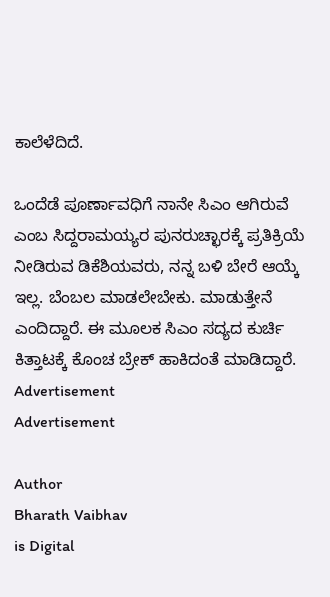ಕಾಲೆಳೆದಿದೆ.

ಒಂದೆಡೆ ಪೂರ್ಣಾವಧಿಗೆ ನಾನೇ ಸಿಎಂ ಆಗಿರುವೆ ಎಂಬ ಸಿದ್ದರಾಮಯ್ಯರ ಪುನರುಚ್ಛಾರಕ್ಕೆ ಪ್ರತಿಕ್ರಿಯೆ ನೀಡಿರುವ ಡಿಕೆಶಿಯವರು, ನನ್ನ ಬಳಿ ಬೇರೆ ಆಯ್ಕೆ ಇಲ್ಲ. ಬೆಂಬಲ ಮಾಡಲೇಬೇಕು. ಮಾಡುತ್ತೇನೆ ಎಂದಿದ್ದಾರೆ. ಈ ಮೂಲಕ ಸಿಎಂ ಸದ್ಯದ ಕುರ್ಚಿ ಕಿತ್ತಾಟಕ್ಕೆ ಕೊಂಚ ಬ್ರೇಕ್ ಹಾಕಿದಂತೆ ಮಾಡಿದ್ದಾರೆ.
Advertisement
Advertisement

Author
Bharath Vaibhav
is Digital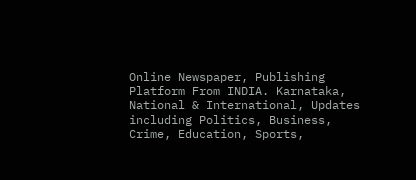Online Newspaper, Publishing Platform From INDIA. Karnataka, National & International, Updates including Politics, Business, Crime, Education, Sports,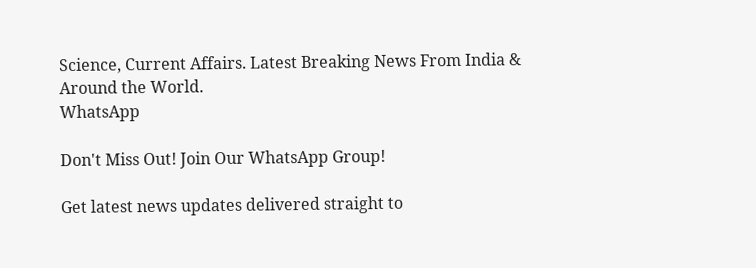Science, Current Affairs. Latest Breaking News From India & Around the World.
WhatsApp

Don't Miss Out! Join Our WhatsApp Group!

Get latest news updates delivered straight to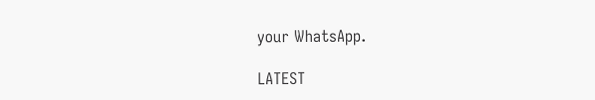your WhatsApp.

LATEST